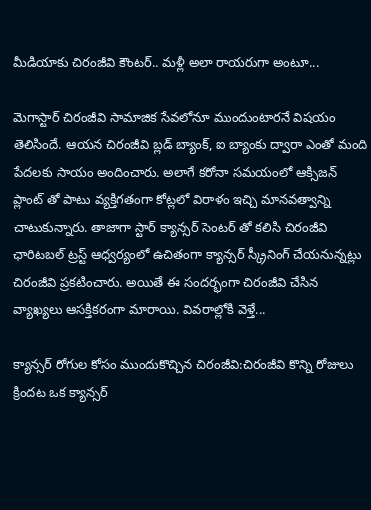మీడియాకు చిరంజీవి కౌంటర్.. మళ్లీ అలా రాయరుగా అంటూ...

మెగాస్టార్ చిరంజీవి సామాజిక సేవలోనూ ముందుంటారనే విషయం తెలిసిందే. ఆయన చిరంజీవి బ్ల‌డ్ బ్యాంక్, ఐ బ్యాంకు ద్వారా ఎంతో మంది పేదలకు సాయం అందించారు. అలాగే క‌రోనా స‌మ‌యంలో ఆక్సిజన్ ప్లాంట్ తో పాటు వ్యక్తిగతంగా కోట్లలో విరాళం ఇచ్చి మానవత్వాన్ని చాటుకున్నారు. తాజాగా స్టార్ క్యాన్సర్ సెంటర్‌ తో కలిసి చిరంజీవి ఛారిటబల్ ట్రస్ట్ ఆధ్వర్యంలో ఉచితంగా క్యాన్సర్ స్క్రీనింగ్‌ చేయనున్నట్లు చిరంజీవి ప్రకటించారు. అయితే ఈ సందర్భంగా చిరంజీవి చేసిన వ్యాఖ్యలు ఆసక్తికరంగా మారాయి. వివరాల్లోకి వెళ్తే...

క్యాన్సర్ రోగుల కోసం ముందుకొచ్చిన చిరంజీవి:చిరంజీవి కొన్ని రోజులు క్రిందట ఒక క్యాన్స‌ర్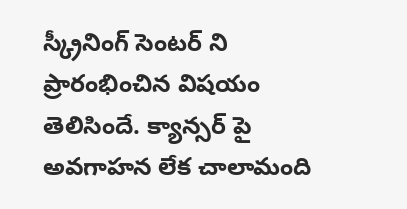స్క్రీనింగ్ సెంట‌ర్ ని ప్రారంభించిన విషయం తెలిసిందే. క్యాన్సర్ పై అవగాహన లేక చాలామంది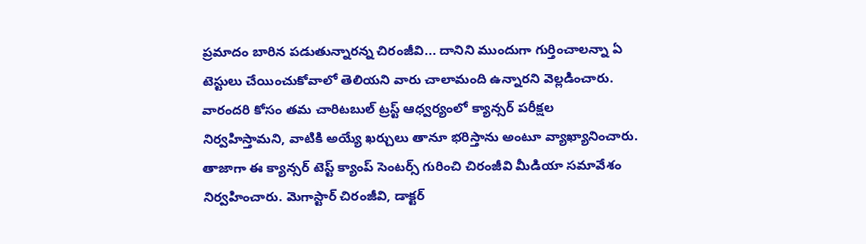ప్రమాదం బారిన పడుతున్నారన్న చిరంజీవి... దానిని ముందుగా గుర్తించాలన్నా ఏ టెస్టులు చేయించుకోవాలో తెలియని వారు చాలామంది ఉన్నారని వెల్లడించారు. వారందరి కోసం తమ చారిటబుల్ ట్రస్ట్ ఆధ్వర్యంలో క్యాన్సర్ పరీక్షల నిర్వహిస్తామని, వాటికి అయ్యే ఖర్చులు తానూ భరిస్తాను అంటూ వ్యాఖ్యానించారు. తాజాగా ఈ క్యాన్సర్ టెస్ట్ క్యాంప్ సెంటర్స్ గురించి చిరంజీవి మీడియా సమావేశం నిర్వహించారు. మెగాస్టార్ చిరంజీవి, డాక్టర్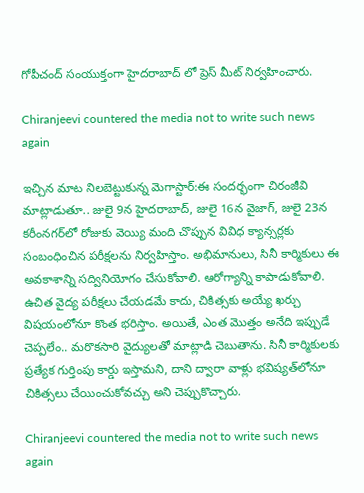గోపీచంద్ సంయుక్తంగా హైదరాబాద్ లో ప్రెస్ మీట్ నిర్వహించారు.

Chiranjeevi countered the media not to write such news again

ఇచ్చిన మాట నిలబెట్టుకున్న మెగాస్టార్:ఈ సందర్భంగా చిరంజీవి మాట్లాడుతూ.. జులై 9న హైదరాబాద్, జులై 16న వైజాగ్, జులై 23న కరీంనగర్‌లో రోజుకు వెయ్యి మంది చొప్పున వివిధ క్యాన్సర్లకు సంబంధించిన పరీక్షలను నిర్వహిస్తాం. అభిమానులు, సినీ కార్మికులు ఈ అవకాశాన్ని సద్వినియోగం చేసుకోవాలి. ఆరోగ్యాన్ని కాపాడుకోవాలి. ఉచిత వైద్య పరీక్షలు చేయడమే కాదు, చికిత్సకు అయ్యే ఖర్చు విషయంలోనూ కొంత భరిస్తాం. అయితే, ఎంత మొత్తం అనేది ఇప్పుడే చెప్పలేం.. మరొకసారి వైద్యులతో మాట్లాడి చెబుతాను. సినీ కార్మికులకు ప్రత్యేక గుర్తింపు కార్డు ఇస్తామని, దాని ద్వారా వాళ్లు భవిష్యత్‌లోనూ చికిత్సలు చేయించుకోవచ్చు అని చెప్పుకొచ్చారు.

Chiranjeevi countered the media not to write such news again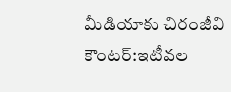మీడియాకు చిరంజీవి కౌంటర్:ఇటీవల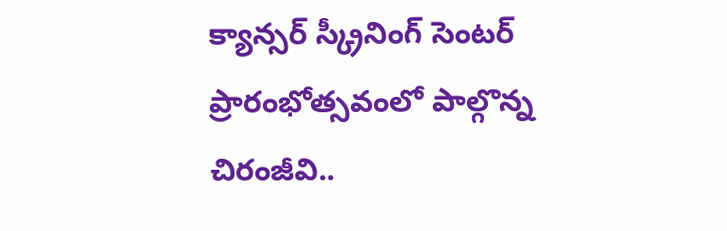క్యాన్సర్ స్క్రీనింగ్ సెంటర్ ప్రారంభోత్సవంలో పాల్గొన్న చిరంజీవి..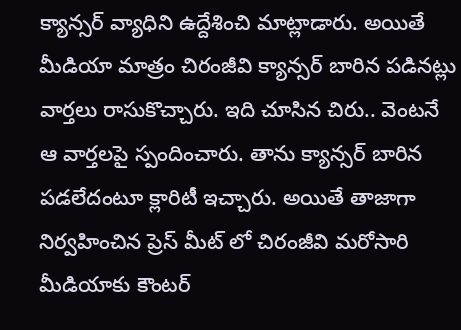క్యాన్సర్ వ్యాధిని ఉద్దేశించి మాట్లాడారు. అయితే మీడియా మాత్రం చిరంజీవి క్యాన్సర్ బారిన పడినట్లు వార్తలు రాసుకొచ్చారు. ఇది చూసిన చిరు.. వెంటనే ఆ వార్తలపై స్పందించారు. తాను క్యాన్సర్ బారిన పడలేదంటూ క్లారిటీ ఇచ్చారు. అయితే తాజాగా నిర్వహించిన ప్రెస్ మీట్ లో చిరంజీవి మరోసారి మీడియాకు కౌంటర్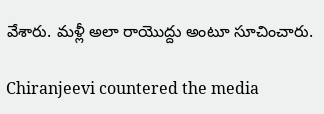వేశారు. మళ్లీ అలా రాయొద్దు అంటూ సూచించారు.

Chiranjeevi countered the media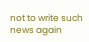not to write such news again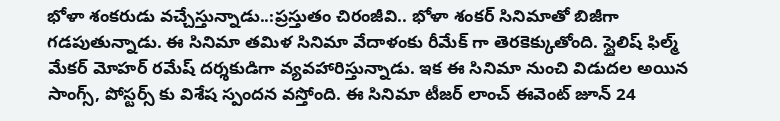భోళా శంకరుడు వచ్చేస్తున్నాడు..:ప్రస్తుతం చిరంజీవి.. భోళా శంకర్ సినిమాతో బిజీగా గడపుతున్నాడు. ఈ సినిమా తమిళ సినిమా వేదాళంకు రీమేక్ గా తెరకెక్కుతోంది. స్టైలిష్ ఫిల్మ్ మేకర్ మోహర్ రమేష్ దర్శకుడిగా వ్యవహారిస్తున్నాడు. ఇక ఈ సినిమా నుంచి విడుదల అయిన సాంగ్స్, పోస్టర్స్ కు విశేష స్పందన వస్తోంది. ఈ సినిమా టీజర్‌ లాంచ్ ఈవెంట్ జూన్ 24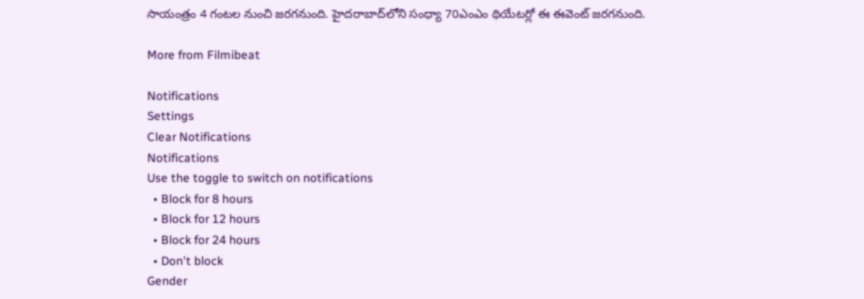సాయంత్రం 4 గంటల నుంచి జరగనుంది. హైదరాబాద్‍లోని సంధ్యా 70ఎంఎం థియేటర్లో ఈ ఈవెంట్ జరగనుంది.

More from Filmibeat

Notifications
Settings
Clear Notifications
Notifications
Use the toggle to switch on notifications
  • Block for 8 hours
  • Block for 12 hours
  • Block for 24 hours
  • Don't block
Gender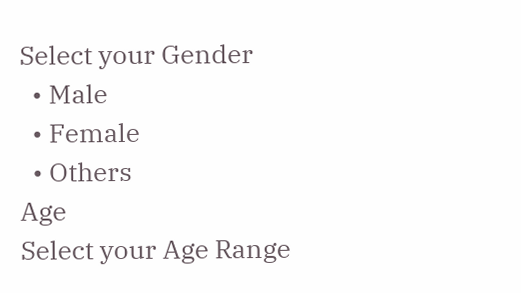Select your Gender
  • Male
  • Female
  • Others
Age
Select your Age Range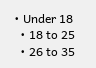• Under 18
  • 18 to 25
  • 26 to 35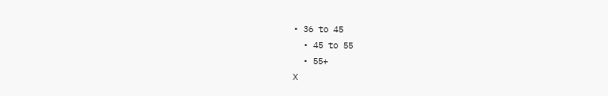• 36 to 45
  • 45 to 55
  • 55+
X